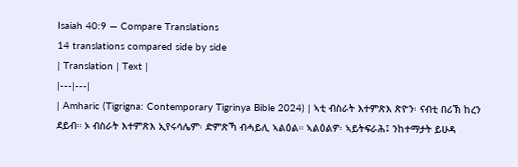Isaiah 40:9 — Compare Translations
14 translations compared side by side
| Translation | Text |
|---|---|
| Amharic (Tigrigna: Contemporary Tigrinya Bible 2024) | ኣቲ ብስራት እተምጽእ ጽዮን፡ ናብቲ በሪኽ ከረን ደይብ። ኦ ብስራት እተምጽእ ኢየሩሳሌም፡ ድምጽኻ ብሓይሊ ኣልዕል። ኣልዕልዎ፡ ኣይትፍራሕ፤ ንከተማታት ይሁዳ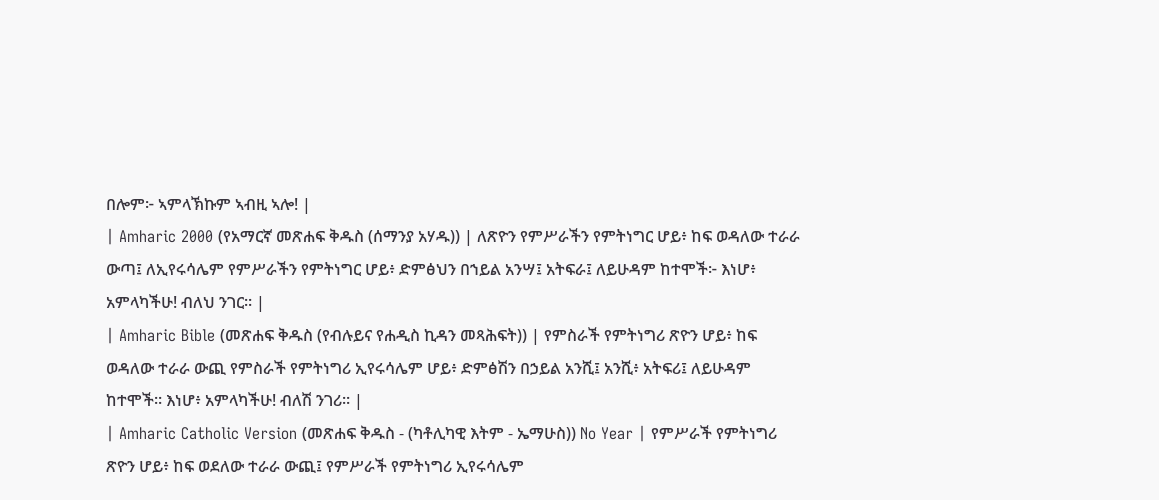በሎም፦ ኣምላኽኩም ኣብዚ ኣሎ! |
| Amharic 2000 (የአማርኛ መጽሐፍ ቅዱስ (ሰማንያ አሃዱ)) | ለጽዮን የምሥራችን የምትነግር ሆይ፥ ከፍ ወዳለው ተራራ ውጣ፤ ለኢየሩሳሌም የምሥራችን የምትነግር ሆይ፥ ድምፅህን በኀይል አንሣ፤ አትፍራ፤ ለይሁዳም ከተሞች፦ እነሆ፥ አምላካችሁ! ብለህ ንገር። |
| Amharic Bible (መጽሐፍ ቅዱስ (የብሉይና የሐዲስ ኪዳን መጻሕፍት)) | የምስራች የምትነግሪ ጽዮን ሆይ፥ ከፍ ወዳለው ተራራ ውጪ የምስራች የምትነግሪ ኢየሩሳሌም ሆይ፥ ድምፅሽን በኃይል አንሺ፤ አንሺ፥ አትፍሪ፤ ለይሁዳም ከተሞች። እነሆ፥ አምላካችሁ! ብለሽ ንገሪ። |
| Amharic Catholic Version (መጽሐፍ ቅዱስ - (ካቶሊካዊ እትም - ኤማሁስ)) No Year | የምሥራች የምትነግሪ ጽዮን ሆይ፥ ከፍ ወደለው ተራራ ውጪ፤ የምሥራች የምትነግሪ ኢየሩሳሌም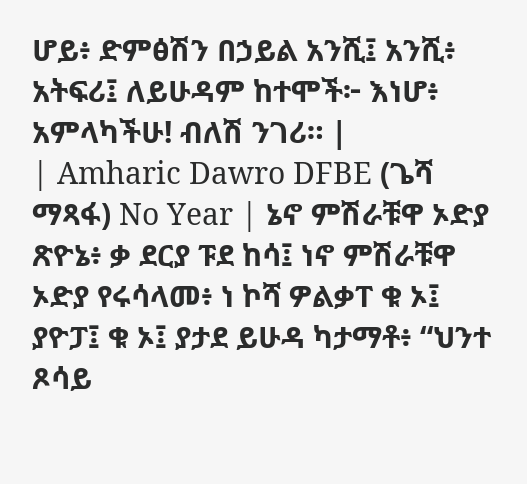ሆይ፥ ድምፅሽን በኃይል አንሺ፤ አንሺ፥ አትፍሪ፤ ለይሁዳም ከተሞች፦ እነሆ፥ አምላካችሁ! ብለሽ ንገሪ። |
| Amharic Dawro DFBE (ጌሻ ማጻፋ) No Year | ኔኖ ምሽራቹዋ ኦድያ ጽዮኔ፥ ቃ ደርያ ፑደ ከሳ፤ ነኖ ምሽራቹዋ ኦድያ የሩሳላመ፥ ነ ኮሻ ዎልቃፐ ቁ ኦ፤ ያዮፓ፤ ቁ ኦ፤ ያታደ ይሁዳ ካታማቶ፥ “ህንተ ጾሳይ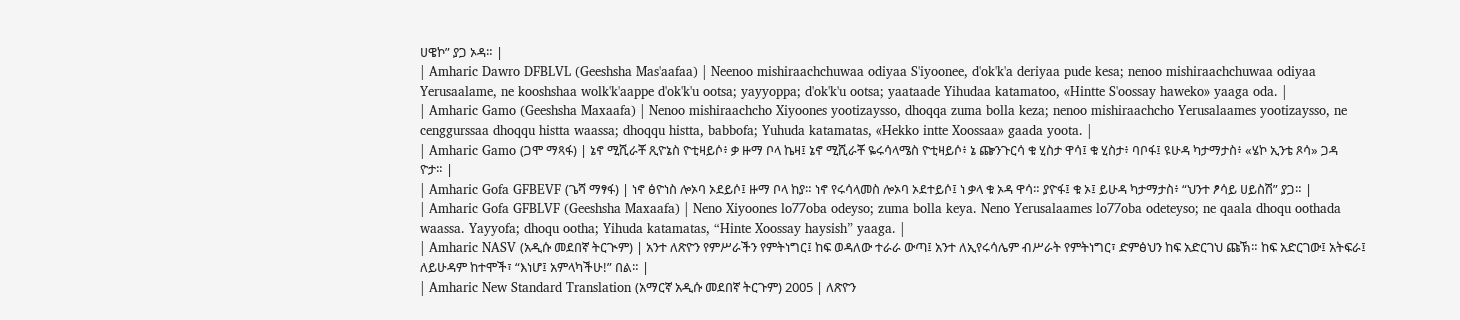ሀዌኮ” ያጋ ኦዳ። |
| Amharic Dawro DFBLVL (Geeshsha Mas'aafaa) | Neenoo mishiraachchuwaa odiyaa S'iyoonee, d'ok'k'a deriyaa pude kesa; nenoo mishiraachchuwaa odiyaa Yerusaalame, ne kooshshaa wolk'k'aappe d'ok'k'u ootsa; yayyoppa; d'ok'k'u ootsa; yaataade Yihudaa katamatoo, «Hintte S'oossay haweko» yaaga oda. |
| Amharic Gamo (Geeshsha Maxaafa) | Nenoo mishiraachcho Xiyoones yootizaysso, dhoqqa zuma bolla keza; nenoo mishiraachcho Yerusalaames yootizaysso, ne cenggurssaa dhoqqu histta waassa; dhoqqu histta, babbofa; Yuhuda katamatas, «Hekko intte Xoossaa» gaada yoota. |
| Amharic Gamo (ጋሞ ማጻፋ) | ኔኖ ሚሺራቾ ጺዮኔስ ዮቲዛይሶ፥ ቃ ዙማ ቦላ ኬዛ፤ ኔኖ ሚሺራቾ ዬሩሳላሜስ ዮቲዛይሶ፥ ኔ ጬንጉርሳ ቁ ሂስታ ዋሳ፤ ቁ ሂስታ፥ ባቦፋ፤ ዩሁዳ ካታማታስ፥ «ሄኮ ኢንቴ ጾሳ» ጋዳ ዮታ። |
| Amharic Gofa GFBEVF (ጌሻ ማፃፋ) | ነኖ ፅዮነስ ሎኦባ ኦደይሶ፤ ዙማ ቦላ ከያ። ነኖ የሩሳላመስ ሎኦባ ኦደተይሶ፤ ነ ቃላ ቁ ኦዳ ዋሳ። ያዮፋ፤ ቁ ኦ፤ ይሁዳ ካታማታስ፥ “ህንተ ፆሳይ ሀይስሽ” ያጋ። |
| Amharic Gofa GFBLVF (Geeshsha Maxaafa) | Neno Xiyoones lo77oba odeyso; zuma bolla keya. Neno Yerusalaames lo77oba odeteyso; ne qaala dhoqu oothada waassa. Yayyofa; dhoqu ootha; Yihuda katamatas, “Hinte Xoossay haysish” yaaga. |
| Amharic NASV (አዲሱ መደበኛ ትርጒም) | አንተ ለጽዮን የምሥራችን የምትነግር፤ ከፍ ወዳለው ተራራ ውጣ፤ አንተ ለኢየሩሳሌም ብሥራት የምትነግር፣ ድምፅህን ከፍ አድርገህ ጩኽ። ከፍ አድርገው፤ አትፍራ፤ ለይሁዳም ከተሞች፣ “እነሆ፤ አምላካችሁ!” በል። |
| Amharic New Standard Translation (አማርኛ አዲሱ መደበኛ ትርጉም) 2005 | ለጽዮን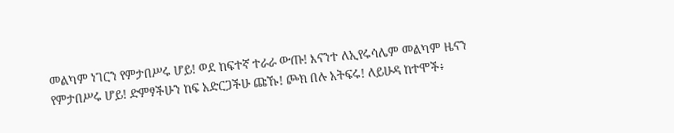መልካም ነገርን የምታበሥሩ ሆይ! ወደ ከፍተኛ ተራራ ውጡ! እናንተ ለኢየሩሳሌም መልካም ዜናን የምታበሥሩ ሆይ! ድምፃችሁን ከፍ አድርጋችሁ ጩኹ! ጮክ በሉ አትፍሩ! ለይሁዳ ከተሞች፥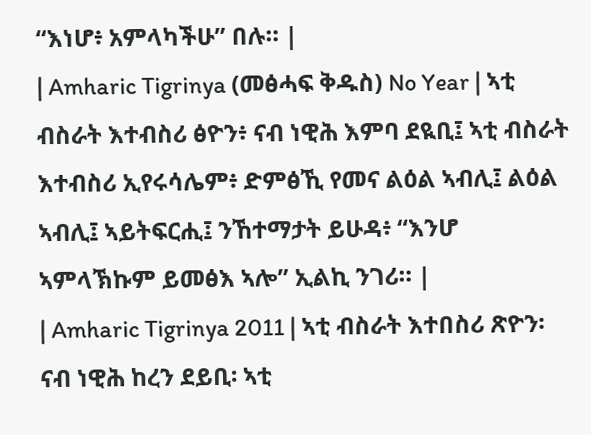“እነሆ፥ አምላካችሁ” በሉ። |
| Amharic Tigrinya (መፅሓፍ ቅዱስ) No Year | ኣቲ ብስራት እተብስሪ ፅዮን፥ ናብ ነዊሕ እምባ ደዪቢ፤ ኣቲ ብስራት እተብስሪ ኢየሩሳሌም፥ ድምፅኺ የመና ልዕል ኣብሊ፤ ልዕል ኣብሊ፤ ኣይትፍርሒ፤ ንኸተማታት ይሁዳ፥ “እንሆ ኣምላኽኩም ይመፅእ ኣሎ” ኢልኪ ንገሪ። |
| Amharic Tigrinya 2011 | ኣቲ ብስራት እተበስሪ ጽዮን፡ ናብ ነዊሕ ከረን ደይቢ፡ ኣቲ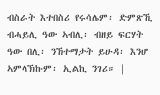ብስራት እተበስሪ የሩሳሌም፡ ድምጽኺ ብሓይሊ ዓው ኣብሊ፡ ብዘይ ፍርሃት ዓው በሊ፡ ንኸተማታት ይሁዳ፡ እንሆ ኣምላኽኩም፡ ኢልኪ ንገሪ። |